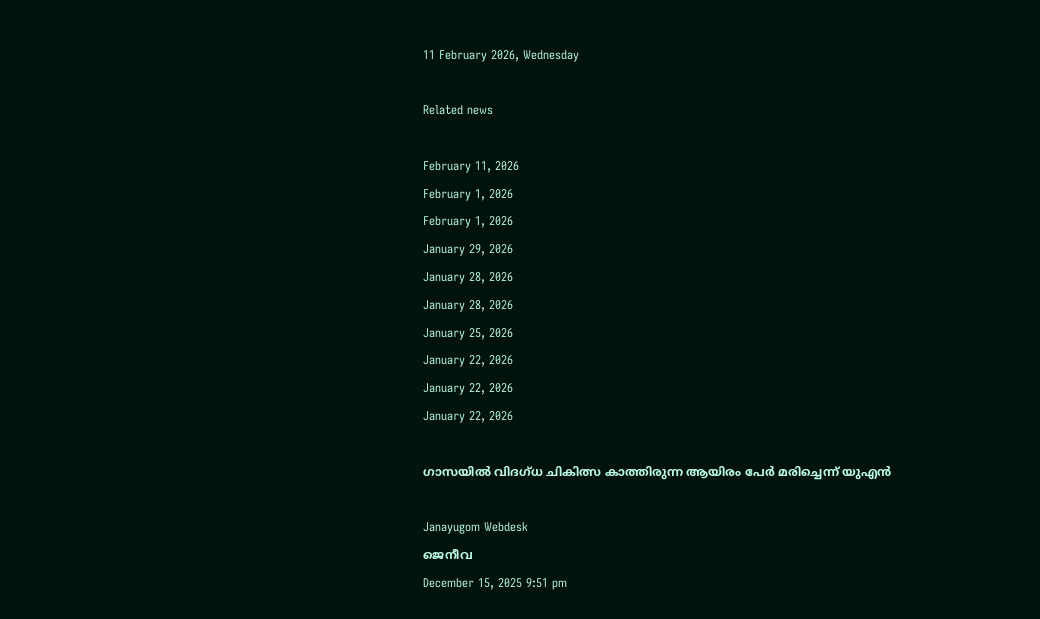11 February 2026, Wednesday

Related news

February 11, 2026
February 1, 2026
February 1, 2026
January 29, 2026
January 28, 2026
January 28, 2026
January 25, 2026
January 22, 2026
January 22, 2026
January 22, 2026

ഗാസയില്‍ വിദഗ്ധ ചികിത്സ കാത്തിരുന്ന ആയിരം പേര്‍ മരിച്ചെന്ന് യുഎന്‍

Janayugom Webdesk
ജെനീവ
December 15, 2025 9:51 pm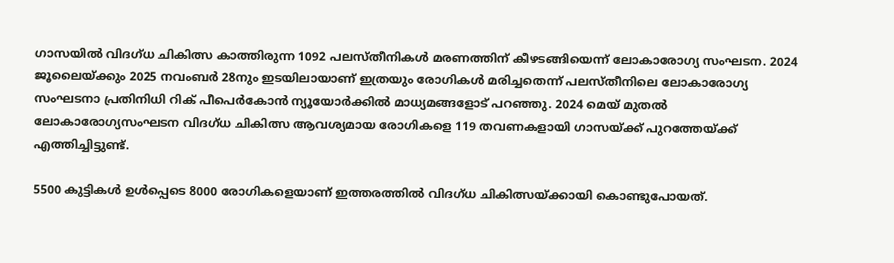ഗാസയില്‍ വിദഗ്ധ ചികിത്സ കാത്തിരുന്ന 1092 പലസ്തീനികള്‍ മരണത്തിന് കീഴടങ്ങിയെന്ന് ലോകാരോഗ്യ സംഘടന. 2024 ജൂലൈയ്ക്കും 2025 നവംബര്‍ 28നും ഇടയിലായാണ് ഇത്രയും രോഗികള്‍ മരിച്ചതെന്ന് പലസ്തീനിലെ ലോകാരോഗ്യ സംഘടനാ പ്രതിനിധി റിക് പീപെര്‍കോന്‍ ന്യൂയോര്‍ക്കില്‍ മാധ്യമങ്ങളോട് പറഞ്ഞു. 2024 മെയ് മുതല്‍ ലോകാരോഗ്യസംഘടന വിദഗ്ധ ചികിത്സ ആവശ്യമായ രോഗികളെ 119 തവണകളായി ഗാസയ്ക്ക് പുറത്തേയ്ക്ക് എത്തിച്ചിട്ടുണ്ട്.

5500 കുട്ടികള്‍ ഉള്‍പ്പെടെ 8000 രോഗികളെയാണ് ഇത്തരത്തില്‍ വിദഗ്ധ ചികിത്സയ്ക്കായി കൊണ്ടുപോയത്.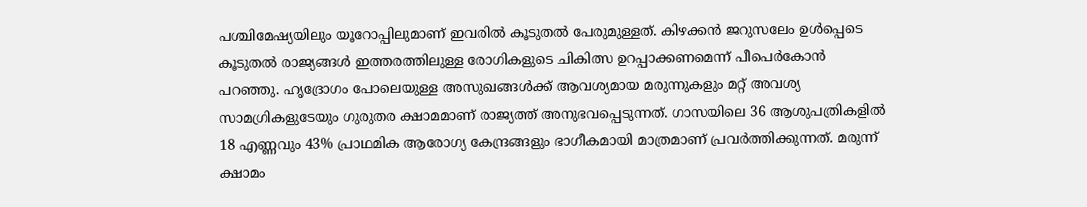പശ്ചിമേഷ്യയിലും യൂറോപ്പിലുമാണ് ഇവരില്‍ കൂടുതല്‍ പേരുമുള്ളത്. കിഴക്കന്‍ ജറുസലേം ഉള്‍പ്പെടെ കൂടുതല്‍ രാജ്യങ്ങള്‍ ഇത്തരത്തിലുള്ള രോഗികളുടെ ചികിത്സ ഉറപ്പാക്കണമെന്ന് പീപെര്‍കോന്‍ പറഞ്ഞു. ഹൃദ്രോഗം പോലെയുള്ള അസുഖങ്ങള്‍ക്ക് ആവശ്യമായ മരുന്നുകളും മറ്റ് അവശ്യ സാമഗ്രികളുടേയും ഗുരുതര ക്ഷാമമാണ് രാജ്യത്ത് അനുഭവപ്പെടുന്നത്. ഗാസയിലെ 36 ആശുപത്രികളില്‍ 18 എണ്ണവും 43% പ്രാഥമിക ആരോഗ്യ കേന്ദ്രങ്ങളും ഭാഗീകമായി മാത്രമാണ് പ്രവര്‍ത്തിക്കുന്നത്. മരുന്ന് ക്ഷാമം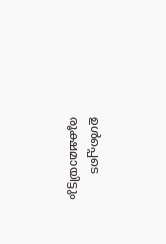ഉള്‍പ്പെടെ രൂക്ഷമായിട്ടും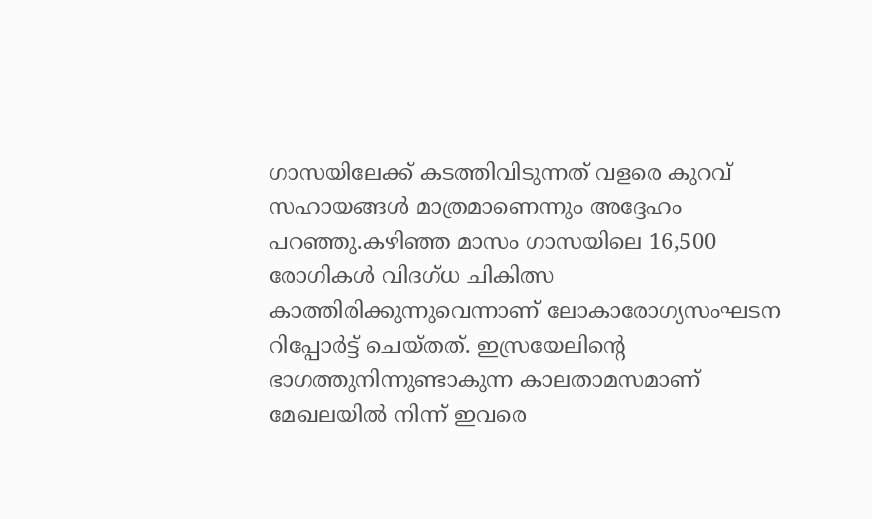ഗാസയിലേക്ക് കടത്തിവിടുന്നത് വളരെ കുറവ് സഹായങ്ങള്‍ മാത്രമാണെന്നും അദ്ദേഹം പറഞ്ഞു.കഴിഞ്ഞ മാസം ഗാസയിലെ 16,500 രോഗികള്‍ വിദഗ്ധ ചികിത്സ കാത്തിരിക്കുന്നുവെന്നാണ് ലോകാരോഗ്യസംഘടന റിപ്പോര്‍ട്ട് ചെയ്തത്. ഇസ്രയേലിന്റെ ഭാഗത്തുനിന്നുണ്ടാകുന്ന കാലതാമസമാണ് മേഖലയില്‍ നിന്ന് ഇവരെ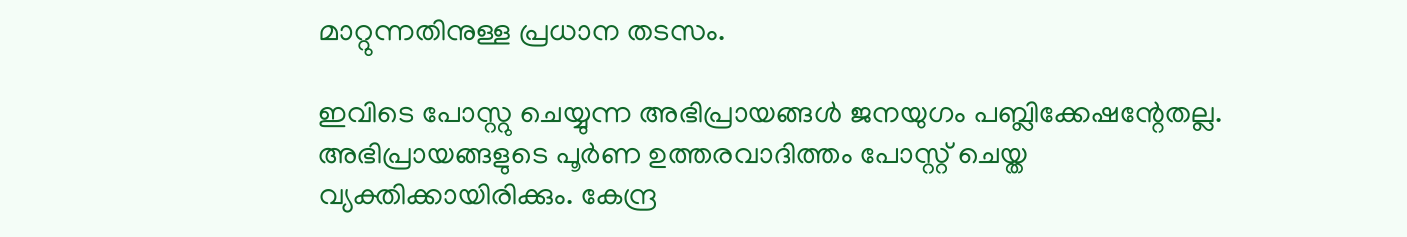മാറ്റുന്നതിനുള്ള പ്രധാന തടസം.

ഇവിടെ പോസ്റ്റു ചെയ്യുന്ന അഭിപ്രായങ്ങള്‍ ജനയുഗം പബ്ലിക്കേഷന്റേതല്ല. അഭിപ്രായങ്ങളുടെ പൂര്‍ണ ഉത്തരവാദിത്തം പോസ്റ്റ് ചെയ്ത വ്യക്തിക്കായിരിക്കും. കേന്ദ്ര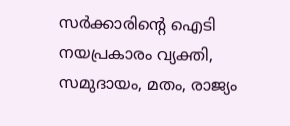സര്‍ക്കാരിന്റെ ഐടി നയപ്രകാരം വ്യക്തി, സമുദായം, മതം, രാജ്യം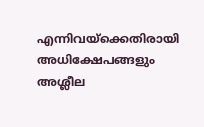എന്നിവയ്‌ക്കെതിരായി അധിക്ഷേപങ്ങളും അശ്ലീല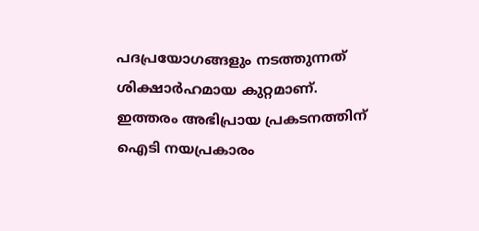പദപ്രയോഗങ്ങളും നടത്തുന്നത് ശിക്ഷാര്‍ഹമായ കുറ്റമാണ്. ഇത്തരം അഭിപ്രായ പ്രകടനത്തിന് ഐടി നയപ്രകാരം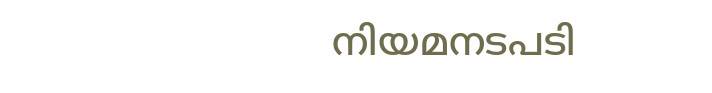നിയമനടപടി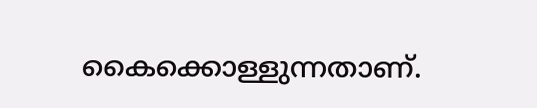കൈക്കൊള്ളുന്നതാണ്.